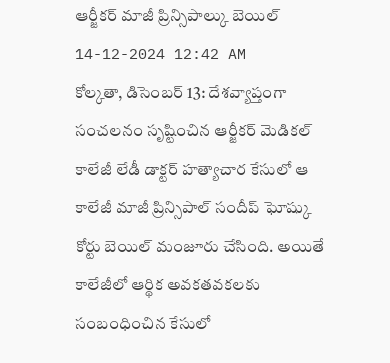ఆర్జీకర్ మాజీ ప్రిన్సిపాల్కు బెయిల్
14-12-2024 12:42 AM
కోల్కతా, డిసెంబర్ 13: దేశవ్యాప్తంగా సంచలనం సృష్టించిన ఆర్జీకర్ మెడికల్ కాలేజీ లేడీ డాక్టర్ హత్యాచార కేసులో ఆ కాలేజీ మాజీ ప్రిన్సిపాల్ సందీప్ ఘోష్కు కోర్టు బెయిల్ మంజూరు చేసింది. అయితే కాలేజీలో ఆర్థిక అవకతవకలకు సంబంధించిన కేసులో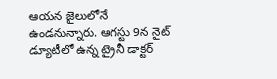ఆయన జైలులోనే ఉండనున్నారు. ఆగస్టు 9న నైట్ డ్యూటీలో ఉన్న ట్రైనీ డాక్టర్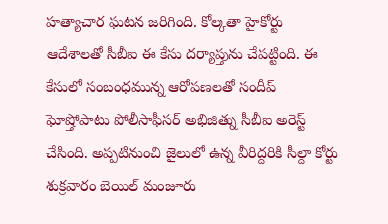హత్యాచార ఘటన జరిగింది. కోల్కతా హైకోర్టు ఆదేశాలతో సీబీఐ ఈ కేసు దర్యాప్తును చేపట్టింది. ఈ కేసులో సంబంధమున్న ఆరోపణలతో సందీప్ ఘోష్తోపాటు పోలీసాఫీసర్ అభిజిత్ను సీబీఐ అరెస్ట్ చేసింది. అప్పటినుంచి జైలులో ఉన్న వీరిద్దరికి సీల్దా కోర్టు శుక్రవారం బెయిల్ మంజూరు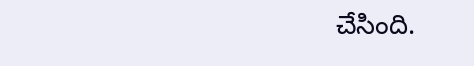చేసింది.